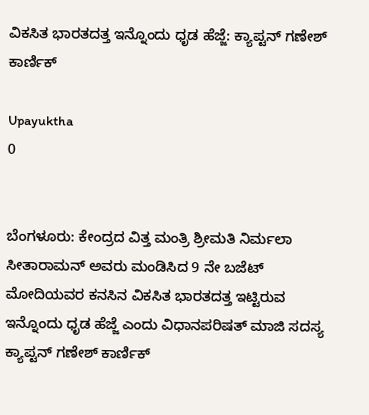ವಿಕಸಿತ ಭಾರತದತ್ತ ಇನ್ನೊಂದು ಧೃಡ ಹೆಜ್ಜೆ: ಕ್ಯಾಪ್ಟನ್ ಗಣೇಶ್ ಕಾರ್ಣಿಕ್

Upayuktha
0


ಬೆಂಗಳೂರು: ಕೇಂದ್ರದ ವಿತ್ತ ಮಂತ್ರಿ ಶ್ರೀಮತಿ ನಿರ್ಮಲಾ ಸೀತಾರಾಮನ್ ಅವರು ಮಂಡಿಸಿದ 9 ನೇ ಬಜೆಟ್ ಮೋದಿಯವರ ಕನಸಿನ ವಿಕಸಿತ ಭಾರತದತ್ತ ಇಟ್ಟಿರುವ ಇನ್ನೊಂದು ಧೃಡ ಹೆಜ್ಜೆ ಎಂದು ವಿಧಾನಪರಿಷತ್ ಮಾಜಿ ಸದಸ್ಯ ಕ್ಯಾಪ್ಟನ್ ಗಣೇಶ್ ಕಾರ್ಣಿಕ್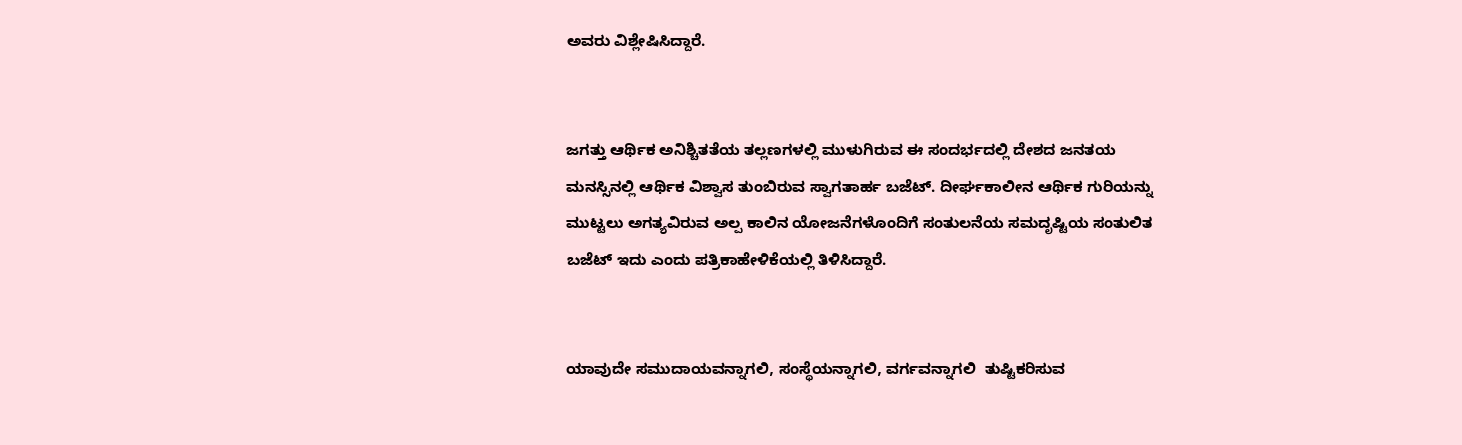ಅವರು ವಿಶ್ಲೇಷಿಸಿದ್ದಾರೆ.


ಜಗತ್ತು ಆರ್ಥಿಕ ಅನಿಶ್ಚಿತತೆಯ ತಲ್ಲಣಗಳಲ್ಲಿ ಮುಳುಗಿರುವ ಈ ಸಂದರ್ಭದಲ್ಲಿ ದೇಶದ ಜನತಯ ಮನಸ್ಸಿನಲ್ಲಿ ಆರ್ಥಿಕ ವಿಶ್ವಾಸ ತುಂಬಿರುವ ಸ್ವಾಗತಾರ್ಹ ಬಜೆಟ್. ದೀರ್ಘಕಾಲೀನ ಆರ್ಥಿಕ ಗುರಿಯನ್ನು ಮುಟ್ಟಲು ಅಗತ್ಯವಿರುವ ಅಲ್ಪ ಕಾಲಿನ ಯೋಜನೆಗಳೊಂದಿಗೆ ಸಂತುಲನೆಯ ಸಮದೃಷ್ಟಿಯ ಸಂತುಲಿತ ಬಜೆಟ್ ಇದು ಎಂದು ಪತ್ರಿಕಾಹೇಳಿಕೆಯಲ್ಲಿ ತಿಳಿಸಿದ್ದಾರೆ.


ಯಾವುದೇ ಸಮುದಾಯವನ್ನಾಗಲಿ, ಸಂಸ್ಥೆಯನ್ನಾಗಲಿ, ವರ್ಗವನ್ನಾಗಲಿ  ತುಷ್ಟಿಕರಿಸುವ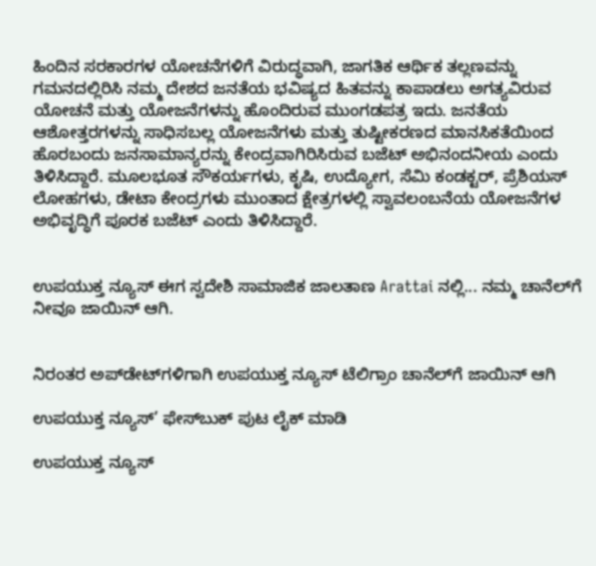ಹಿಂದಿನ ಸರಕಾರಗಳ ಯೋಚನೆಗಳಿಗೆ ವಿರುದ್ಧವಾಗಿ, ಜಾಗತಿಕ ಆರ್ಥಿಕ ತಲ್ಲಣವನ್ನು ಗಮನದಲ್ಲಿರಿಸಿ ನಮ್ಮ ದೇಶದ ಜನತೆಯ ಭವಿಷ್ಯದ ಹಿತವನ್ನು ಕಾಪಾಡಲು ಅಗತ್ಯವಿರುವ ಯೋಚನೆ ಮತ್ತು ಯೋಜನೆಗಳನ್ನು ಹೊಂದಿರುವ ಮುಂಗಡಪತ್ರ ಇದು. ಜನತೆಯ ಆಶೋತ್ತರಗಳನ್ನು ಸಾಧಿಸಬಲ್ಲ ಯೋಜನೆಗಳು ಮತ್ತು ತುಷ್ಟೀಕರಣದ ಮಾನಸಿಕತೆಯಿಂದ ಹೊರಬಂದು ಜನಸಾಮಾನ್ಯರನ್ನು ಕೇಂದ್ರವಾಗಿರಿಸಿರುವ ಬಜೆಟ್ ಅಭಿನಂದನೀಯ ಎಂದು ತಿಳಿಸಿದ್ದಾರೆ. ಮೂಲಭೂತ ಸೌಕರ್ಯಗಳು, ಕೃಷಿ, ಉದ್ಯೋಗ, ಸೆಮಿ ಕಂಡಕ್ಟರ್, ಪ್ರೆಶಿಯಸ್ ಲೋಹಗಳು, ಡೇಟಾ ಕೇಂದ್ರಗಳು ಮುಂತಾದ ಕ್ಷೇತ್ರಗಳಲ್ಲಿ ಸ್ವಾವಲಂಬನೆಯ ಯೋಜನೆಗಳ ಅಭಿವೃದ್ಧಿಗೆ ಪೂರಕ ಬಜೆಟ್ ಎಂದು ತಿಳಿಸಿದ್ದಾರೆ.


ಉಪಯುಕ್ತ ನ್ಯೂಸ್ ಈಗ ಸ್ವದೇಶಿ ಸಾಮಾಜಿಕ ಜಾಲತಾಣ Arattai ನಲ್ಲಿ... ನಮ್ಮ ಚಾನೆಲ್‌ಗೆ ನೀವೂ ಜಾಯಿನ್ ಆಗಿ.


ನಿರಂತರ ಅಪ್‌ಡೇಟ್‌ಗಳಿಗಾಗಿ ಉಪಯುಕ್ತ ನ್ಯೂಸ್‌ ಟೆಲಿಗ್ರಾಂ ಚಾನೆಲ್‌ಗೆ ಜಾಯಿನ್‌ ಆಗಿ

ಉಪಯುಕ್ತ ನ್ಯೂಸ್‌’ ಫೇಸ್‌ಬುಕ್ ಪುಟ ಲೈಕ್ ಮಾಡಿ

ಉಪಯುಕ್ತ ನ್ಯೂಸ್‌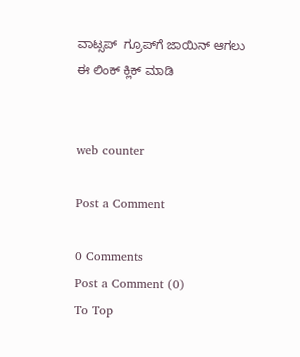ವಾಟ್ಸಪ್‌  ಗ್ರೂಪ್‌ಗೆ ಜಾಯಿನ್ ಆಗಲು ಈ ಲಿಂಕ್ ಕ್ಲಿಕ್ ಮಾಡಿ


web counter

Post a Comment

0 Comments
Post a Comment (0)
To Top